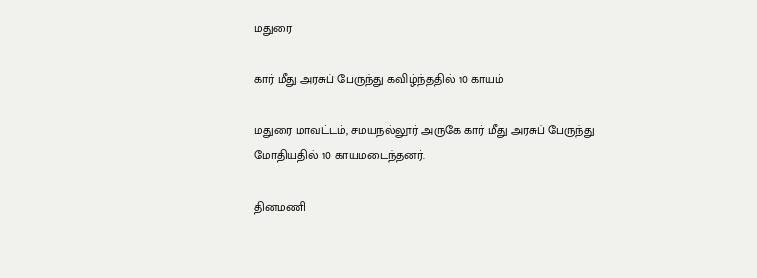மதுரை

கார் மீது அரசுப் பேருந்து கவிழ்ந்ததில் 10 காயம்

மதுரை மாவட்டம், சமயநல்லூர் அருகே கார் மீது அரசுப் பேருந்து மோதியதில் 10 காயமடைந்தனர்.

தினமணி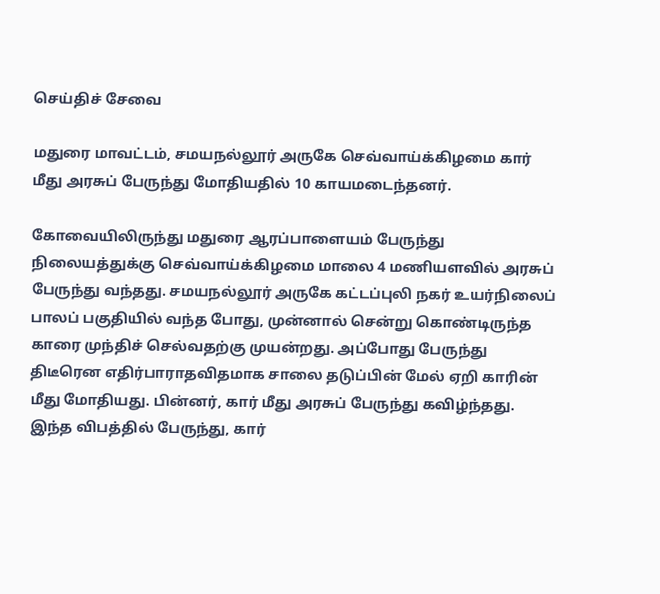செய்திச் சேவை

மதுரை மாவட்டம், சமயநல்லூர் அருகே செவ்வாய்க்கிழமை கார் மீது அரசுப் பேருந்து மோதியதில் 10 காயமடைந்தனர்.

கோவையிலிருந்து மதுரை ஆரப்பாளையம் பேருந்து நிலையத்துக்கு செவ்வாய்க்கிழமை மாலை 4 மணியளவில் அரசுப் பேருந்து வந்தது. சமயநல்லூர் அருகே கட்டப்புலி நகர் உயர்நிலைப் பாலப் பகுதியில் வந்த போது, முன்னால் சென்று கொண்டிருந்த காரை முந்திச் செல்வதற்கு முயன்றது. அப்போது பேருந்து திடீரென எதிர்பாராதவிதமாக சாலை தடுப்பின் மேல் ஏறி காரின் மீது மோதியது. பின்னர், கார் மீது அரசுப் பேருந்து கவிழ்ந்தது. இந்த விபத்தில் பேருந்து, கார்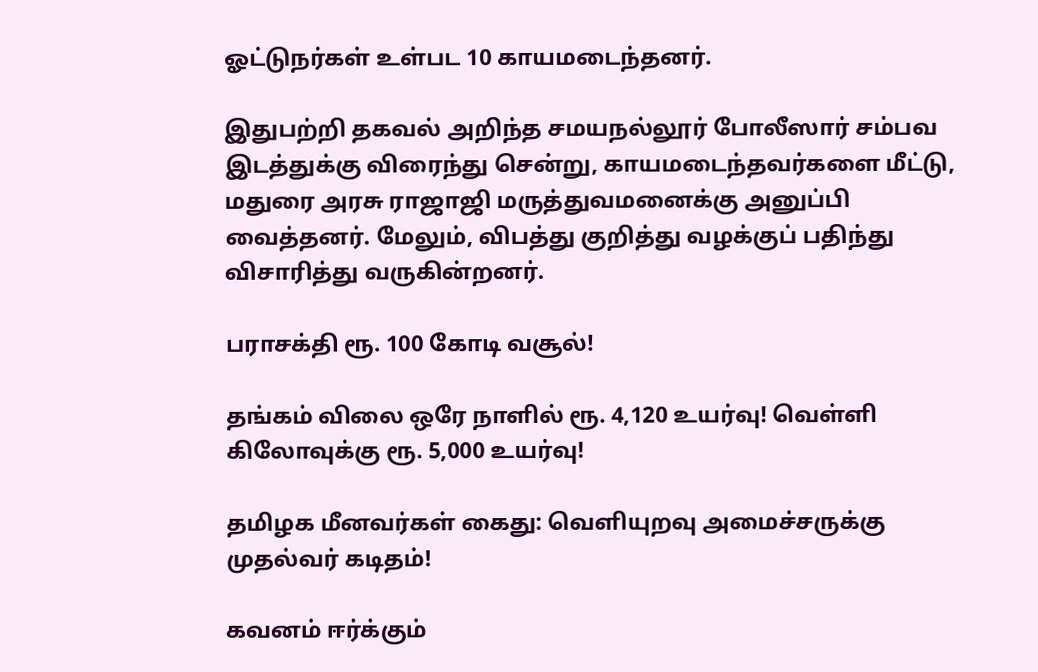ஓட்டுநர்கள் உள்பட 10 காயமடைந்தனர்.

இதுபற்றி தகவல் அறிந்த சமயநல்லூர் போலீஸார் சம்பவ இடத்துக்கு விரைந்து சென்று, காயமடைந்தவர்களை மீட்டு, மதுரை அரசு ராஜாஜி மருத்துவமனைக்கு அனுப்பி வைத்தனர். மேலும், விபத்து குறித்து வழக்குப் பதிந்து விசாரித்து வருகின்றனர்.

பராசக்தி ரூ. 100 கோடி வசூல்!

தங்கம் விலை ஒரே நாளில் ரூ. 4,120 உயர்வு! வெள்ளி கிலோவுக்கு ரூ. 5,000 உயர்வு!

தமிழக மீனவர்கள் கைது: வெளியுறவு அமைச்சருக்கு முதல்வர் கடிதம்!

கவனம் ஈர்க்கும்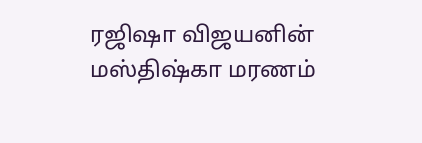ரஜிஷா விஜயனின் மஸ்திஷ்கா மரணம்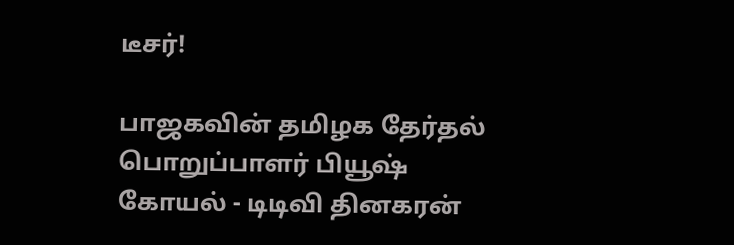டீசர்!

பாஜகவின் தமிழக தேர்தல் பொறுப்பாளர் பியூஷ் கோயல் - டிடிவி தினகரன்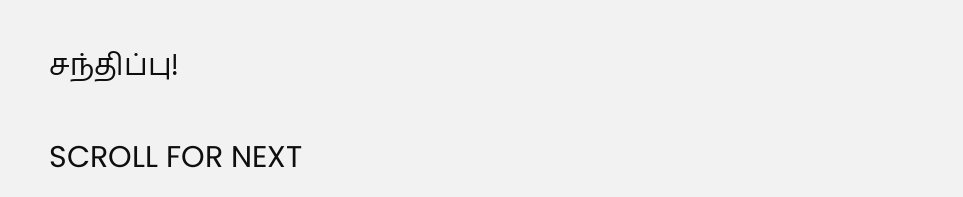சந்திப்பு!

SCROLL FOR NEXT